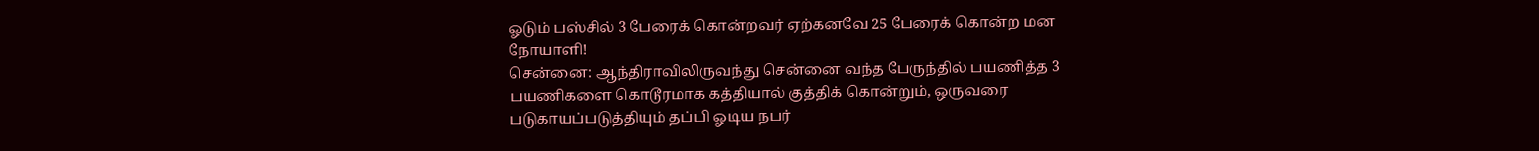ஓடும் பஸ்சில் 3 பேரைக் கொன்றவர் ஏற்கனவே 25 பேரைக் கொன்ற மன நோயாளி!
சென்னை: ஆந்திராவிலிருவந்து சென்னை வந்த பேருந்தில் பயணித்த 3 பயணிகளை கொடூரமாக கத்தியால் குத்திக் கொன்றும், ஒருவரை படுகாயப்படுத்தியும் தப்பி ஓடிய நபர்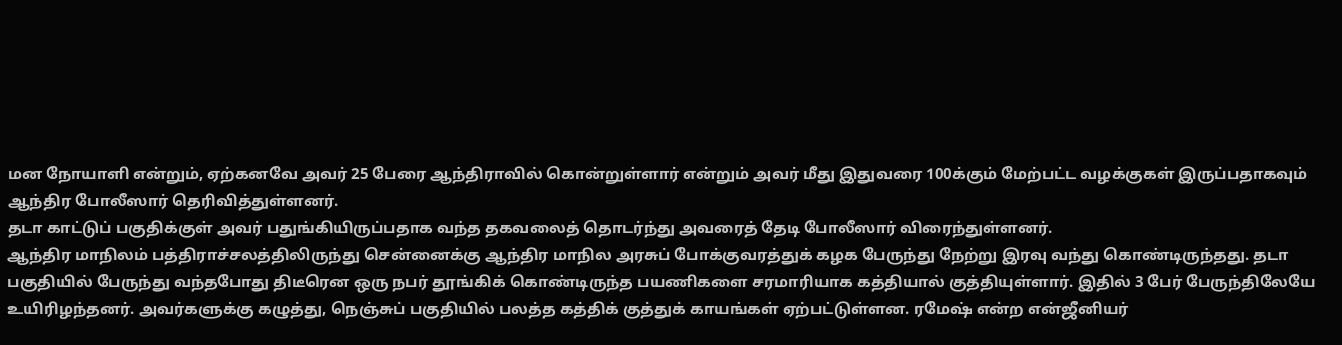மன நோயாளி என்றும், ஏற்கனவே அவர் 25 பேரை ஆந்திராவில் கொன்றுள்ளார் என்றும் அவர் மீது இதுவரை 100க்கும் மேற்பட்ட வழக்குகள் இருப்பதாகவும் ஆந்திர போலீஸார் தெரிவித்துள்ளனர்.
தடா காட்டுப் பகுதிக்குள் அவர் பதுங்கியிருப்பதாக வந்த தகவலைத் தொடர்ந்து அவரைத் தேடி போலீஸார் விரைந்துள்ளனர்.
ஆந்திர மாநிலம் பத்திராச்சலத்திலிருந்து சென்னைக்கு ஆந்திர மாநில அரசுப் போக்குவரத்துக் கழக பேருந்து நேற்று இரவு வந்து கொண்டிருந்தது. தடா பகுதியில் பேருந்து வந்தபோது திடீரென ஒரு நபர் தூங்கிக் கொண்டிருந்த பயணிகளை சரமாரியாக கத்தியால் குத்தியுள்ளார். இதில் 3 பேர் பேருந்திலேயே உயிரிழந்தனர். அவர்களுக்கு கழுத்து, நெஞ்சுப் பகுதியில் பலத்த கத்திக் குத்துக் காயங்கள் ஏற்பட்டுள்ளன. ரமேஷ் என்ற என்ஜீனியர்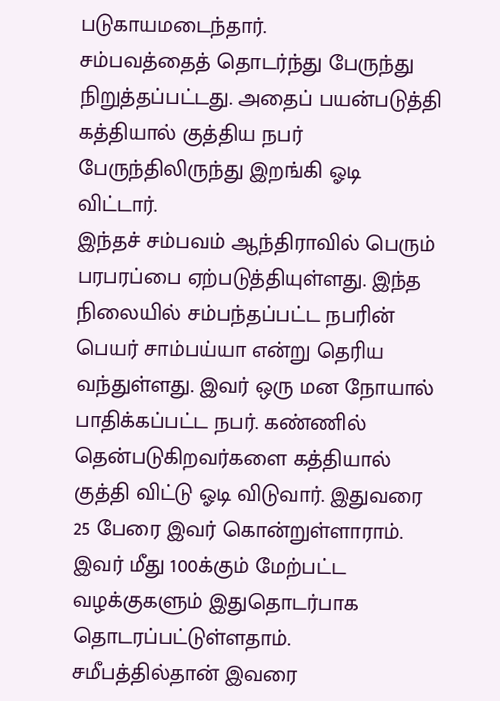படுகாயமடைந்தார்.
சம்பவத்தைத் தொடர்ந்து பேருந்து நிறுத்தப்பட்டது. அதைப் பயன்படுத்தி கத்தியால் குத்திய நபர் பேருந்திலிருந்து இறங்கி ஓடி விட்டார்.
இந்தச் சம்பவம் ஆந்திராவில் பெரும் பரபரப்பை ஏற்படுத்தியுள்ளது. இந்த நிலையில் சம்பந்தப்பட்ட நபரின் பெயர் சாம்பய்யா என்று தெரிய வந்துள்ளது. இவர் ஒரு மன நோயால் பாதிக்கப்பட்ட நபர். கண்ணில் தென்படுகிறவர்களை கத்தியால் குத்தி விட்டு ஓடி விடுவார். இதுவரை 25 பேரை இவர் கொன்றுள்ளாராம். இவர் மீது 100க்கும் மேற்பட்ட வழக்குகளும் இதுதொடர்பாக தொடரப்பட்டுள்ளதாம்.
சமீபத்தில்தான் இவரை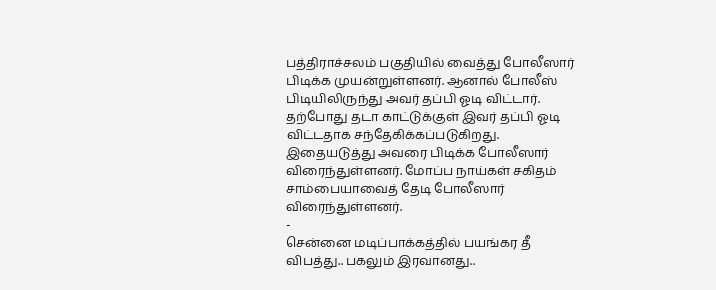பத்திராச்சலம் பகுதியில் வைத்து போலீஸார் பிடிக்க முயன்றுள்ளனர். ஆனால் போலீஸ் பிடியிலிருந்து அவர் தப்பி ஓடி விட்டார். தற்போது தடா காட்டுக்குள் இவர் தப்பி ஓடி விட்டதாக சந்தேகிக்கப்படுகிறது. இதையடுத்து அவரை பிடிக்க போலீஸார் விரைந்துள்ளனர். மோப்ப நாய்கள் சகிதம் சாம்பையாவைத் தேடி போலீஸார் விரைந்துள்ளனர்.
-
சென்னை மடிப்பாக்கத்தில் பயங்கர தீ விபத்து.. பகலும் இரவானது..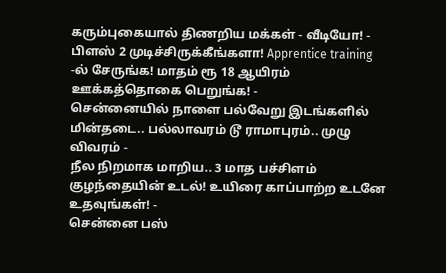கரும்புகையால் திணறிய மக்கள் - வீடியோ! -
பிளஸ் 2 முடிச்சிருக்கீங்களா! Apprentice training -ல் சேருங்க! மாதம் ரூ 18 ஆயிரம் ஊக்கத்தொகை பெறுங்க! -
சென்னையில் நாளை பல்வேறு இடங்களில் மின்தடை.. பல்லாவரம் டூ ராமாபுரம்.. முழு விவரம் -
நீல நிறமாக மாறிய.. 3 மாத பச்சிளம் குழந்தையின் உடல்! உயிரை காப்பாற்ற உடனே உதவுங்கள்! -
சென்னை பஸ்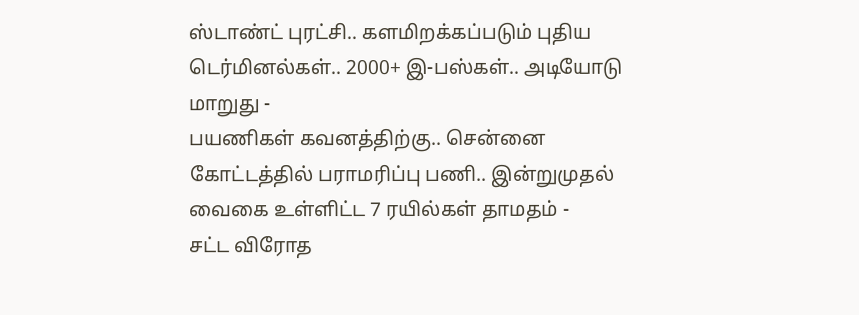ஸ்டாண்ட் புரட்சி.. களமிறக்கப்படும் புதிய டெர்மினல்கள்.. 2000+ இ-பஸ்கள்.. அடியோடு மாறுது -
பயணிகள் கவனத்திற்கு.. சென்னை கோட்டத்தில் பராமரிப்பு பணி.. இன்றுமுதல் வைகை உள்ளிட்ட 7 ரயில்கள் தாமதம் -
சட்ட விரோத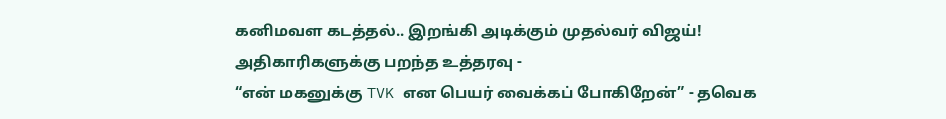கனிமவள கடத்தல்.. இறங்கி அடிக்கும் முதல்வர் விஜய்! அதிகாரிகளுக்கு பறந்த உத்தரவு -
“என் மகனுக்கு TVK என பெயர் வைக்கப் போகிறேன்” - தவெக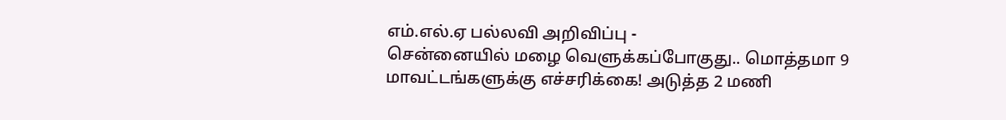எம்.எல்.ஏ பல்லவி அறிவிப்பு -
சென்னையில் மழை வெளுக்கப்போகுது.. மொத்தமா 9 மாவட்டங்களுக்கு எச்சரிக்கை! அடுத்த 2 மணி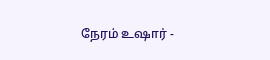நேரம் உஷார் -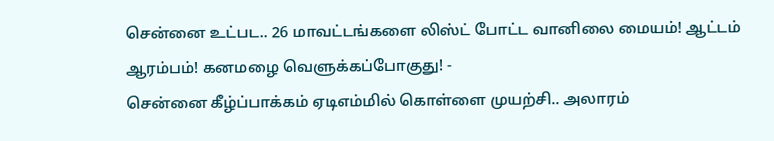சென்னை உட்பட.. 26 மாவட்டங்களை லிஸ்ட் போட்ட வானிலை மையம்! ஆட்டம் ஆரம்பம்! கனமழை வெளுக்கப்போகுது! -
சென்னை கீழ்ப்பாக்கம் ஏடிஎம்மில் கொள்ளை முயற்சி.. அலாரம்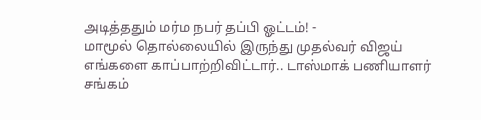அடித்ததும் மர்ம நபர் தப்பி ஓட்டம்! -
மாமூல் தொல்லையில் இருந்து முதல்வர் விஜய் எங்களை காப்பாற்றிவிட்டார்.. டாஸ்மாக் பணியாளர் சங்கம்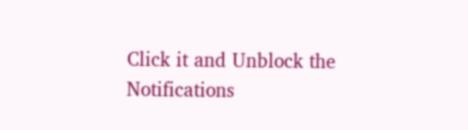Click it and Unblock the Notifications